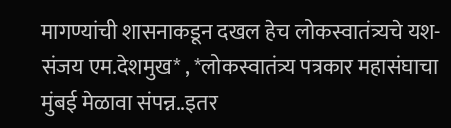मागण्यांची शासनाकडून दखल हेच लोकस्वातंत्र्यचे यश- संजय एम.देशमुख* , *लोकस्वातंत्र्य पत्रकार महासंघाचा मुंबई मेळावा संपन्न..इतर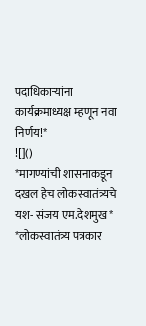पदाधिकाऱ्यांना कार्यक्रमाध्यक्ष म्हणून नवा निर्णय!*
![]()
*मागण्यांची शासनाकडून दखल हेच लोकस्वातंत्र्यचे यश- संजय एम.देशमुख* *लोकस्वातंत्र्य पत्रकार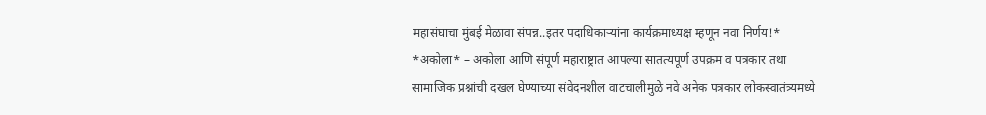महासंघाचा मुंबई मेळावा संपन्न..इतर पदाधिकाऱ्यांना कार्यक्रमाध्यक्ष म्हणून नवा निर्णय!* *अकोला* – अकोला आणि संपूर्ण महाराष्ट्रात आपल्या सातत्यपूर्ण उपक्रम व पत्रकार तथा सामाजिक प्रश्नांची दखल घेण्याच्या संवेदनशील वाटचालीमुळे नवे अनेक पत्रकार लोकस्वातंत्र्यमध्ये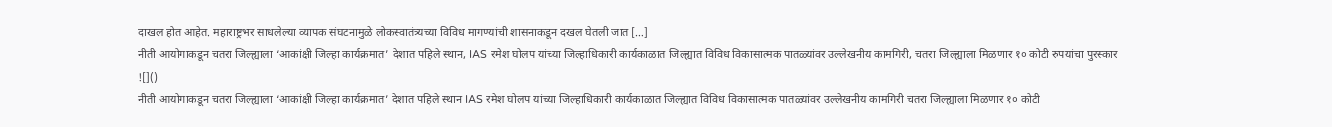दाखल होत आहेत. महाराष्ट्रभर साधलेल्या व्यापक संघटनामुळे लोकस्वातंत्र्यच्या विविध मागण्यांची शासनाकडून दखल घेतली जात […]
नीती आयोगाकडून चतरा जिल्ह्याला ‘आकांक्षी जिल्हा कार्यक्रमात’ देशात पहिले स्थान, IAS रमेश घोलप यांच्या जिल्हाधिकारी कार्यकाळात जिल्ह्यात विविध विकासात्मक पातळ्यांवर उल्लेखनीय कामगिरी, चतरा जिल्ह्याला मिळणार १० कोटी रुपयांचा पुरस्कार
![]()
नीती आयोगाकडून चतरा जिल्ह्याला ‘आकांक्षी जिल्हा कार्यक्रमात’ देशात पहिले स्थान IAS रमेश घोलप यांच्या जिल्हाधिकारी कार्यकाळात जिल्ह्यात विविध विकासात्मक पातळ्यांवर उल्लेखनीय कामगिरी चतरा जिल्ह्याला मिळणार १० कोटी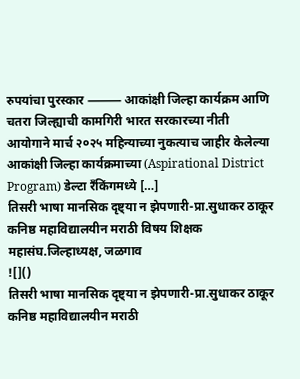रुपयांचा पुरस्कार ⸻ आकांक्षी जिल्हा कार्यक्रम आणि चतरा जिल्ह्याची कामगिरी भारत सरकारच्या नीती आयोगाने मार्च २०२५ महिन्याच्या नुकत्याच जाहीर केलेल्या आकांक्षी जिल्हा कार्यक्रमाच्या (Aspirational District Program) डेल्टा रँकिंगमध्ये […]
तिसरी भाषा मानसिक दृष्ट्या न झेपणारी-प्रा.सुधाकर ठाकूर कनिष्ठ महाविद्यालयीन मराठी विषय शिक्षक महासंघ.जिल्हाध्यक्ष, जळगाव
![]()
तिसरी भाषा मानसिक दृष्ट्या न झेपणारी-प्रा.सुधाकर ठाकूर कनिष्ठ महाविद्यालयीन मराठी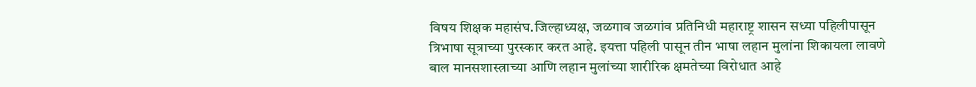विषय शिक्षक महासंघ.जिल्हाध्यक्ष, जळगाव जळगांव प्रतिनिधी महाराष्ट्र शासन सध्या पहिलीपासून त्रिभाषा सूत्राच्या पुरस्कार करत आहे. इयत्ता पहिली पासून तीन भाषा लहान मुलांना शिकायला लावणे बाल मानसशास्त्राच्या आणि लहान मुलांच्या शारीरिक क्षमतेच्या विरोधात आहे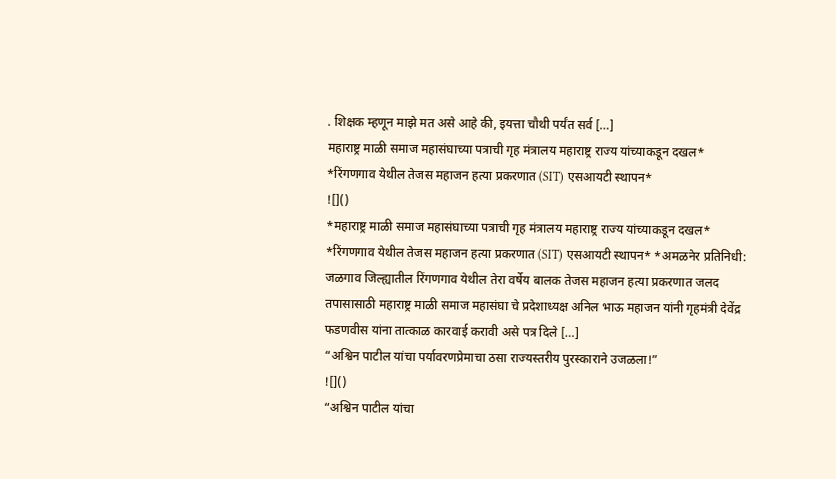. शिक्षक म्हणून माझे मत असे आहे की, इयत्ता चौथी पर्यंत सर्व […]
महाराष्ट्र माळी समाज महासंघाच्या पत्राची गृह मंत्रालय महाराष्ट्र राज्य यांच्याकडून दखल* *रिंगणगाव येथील तेजस महाजन हत्या प्रकरणात (SIT) एसआयटी स्थापन*
![]()
*महाराष्ट्र माळी समाज महासंघाच्या पत्राची गृह मंत्रालय महाराष्ट्र राज्य यांच्याकडून दखल* *रिंगणगाव येथील तेजस महाजन हत्या प्रकरणात (SIT) एसआयटी स्थापन* *अमळनेर प्रतिनिधी: जळगाव जिल्ह्यातील रिंगणगाव येथील तेरा वर्षेय बालक तेजस महाजन हत्या प्रकरणात जलद तपासासाठी महाराष्ट्र माळी समाज महासंघा चे प्रदेशाध्यक्ष अनिल भाऊ महाजन यांनी गृहमंत्री देवेंद्र फडणवीस यांना तात्काळ कारवाई करावी असे पत्र दिले […]
“अश्विन पाटील यांचा पर्यावरणप्रेमाचा ठसा राज्यस्तरीय पुरस्काराने उजळला!”
![]()
“अश्विन पाटील यांचा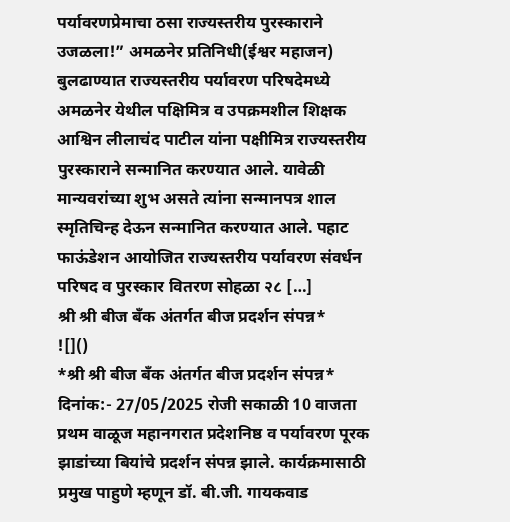पर्यावरणप्रेमाचा ठसा राज्यस्तरीय पुरस्काराने उजळला!” अमळनेर प्रतिनिधी(ईश्वर महाजन) बुलढाण्यात राज्यस्तरीय पर्यावरण परिषदेमध्ये अमळनेर येथील पक्षिमित्र व उपक्रमशील शिक्षक आश्विन लीलाचंद पाटील यांना पक्षीमित्र राज्यस्तरीय पुरस्काराने सन्मानित करण्यात आले. यावेळी मान्यवरांच्या शुभ असते त्यांना सन्मानपत्र शाल स्मृतिचिन्ह देऊन सन्मानित करण्यात आले. पहाट फाऊंडेशन आयोजित राज्यस्तरीय पर्यावरण संवर्धन परिषद व पुरस्कार वितरण सोहळा २८ […]
श्री श्री बीज बँक अंतर्गत बीज प्रदर्शन संपन्न*
![]()
*श्री श्री बीज बँक अंतर्गत बीज प्रदर्शन संपन्न* दिनांक:- 27/05/2025 रोजी सकाळी 10 वाजता प्रथम वाळूज महानगरात प्रदेशनिष्ठ व पर्यावरण पूरक झाडांच्या बियांचे प्रदर्शन संपन्न झाले. कार्यक्रमासाठी प्रमुख पाहुणे म्हणून डॉ. बी.जी. गायकवाड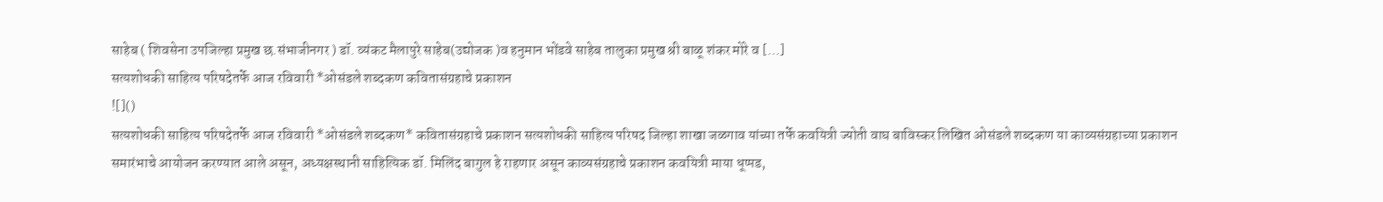साहेब ( शिवसेना उपजिल्हा प्रमुख छ.संभाजीनगर ) डॉ. व्यंकट मैलापुरे साहेब(उद्योजक )व हनुमान भोंडवे साहेब तालुका प्रमुख श्री बाळू शंकर मोरे व […]
सत्यशोधकी साहित्य परिषदेतर्फे आज रविवारी *ओसंडले शब्दकण कवितासंग्रहाचे प्रकाशन
![]()
सत्यशोधकी साहित्य परिषदेतर्फे आज रविवारी *ओसंडले शब्दकण* कवितासंग्रहाचे प्रकाशन सत्यशोधकी साहित्य परिषद जिल्हा शाखा जळगाव यांच्या तर्फे कवयित्री ज्योती वाघ बाविस्कर लिखित ओसंडले शब्दकण या काव्यसंग्रहाच्या प्रकाशन समारंभाचे आयोजन करण्यात आले असून, अध्यक्षस्थानी साहित्यिक डॉ. मिलिंद बागुल हे राहणार असून काव्यसंग्रहाचे प्रकाशन कवयित्री माया धूप्पड,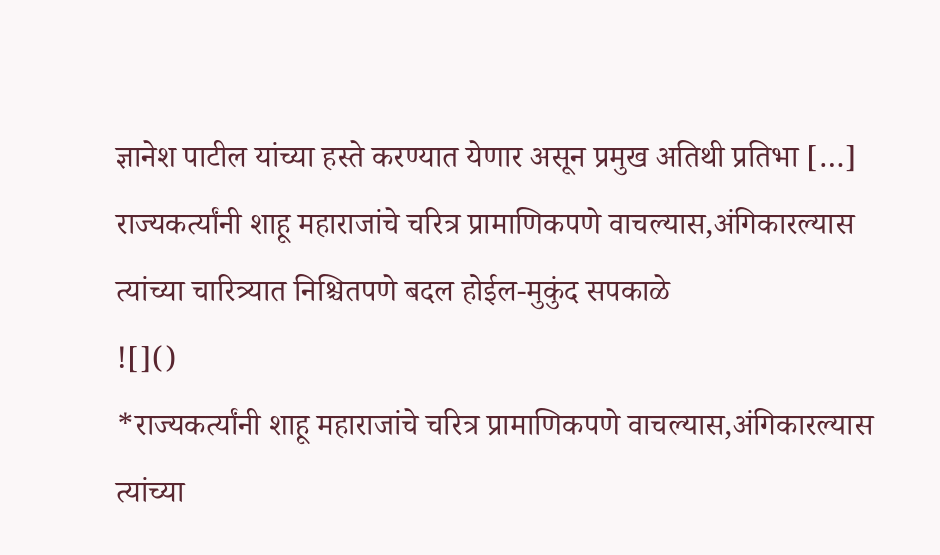ज्ञानेश पाटील यांच्या हस्ते करण्यात येणार असून प्रमुख अतिथी प्रतिभा […]
राज्यकर्त्यांनी शाहू महाराजांचे चरित्र प्रामाणिकपणे वाचल्यास,अंगिकारल्यास त्यांच्या चारित्र्यात निश्चितपणे बदल होईल-मुकुंद सपकाळे
![]()
*राज्यकर्त्यांनी शाहू महाराजांचे चरित्र प्रामाणिकपणे वाचल्यास,अंगिकारल्यास त्यांच्या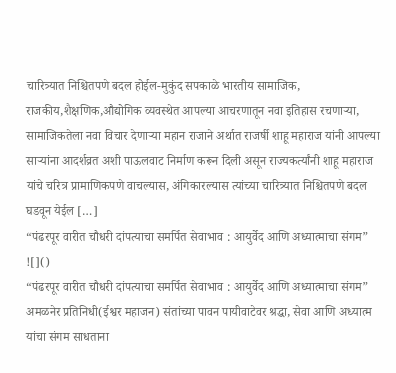चारित्र्यात निश्चितपणे बदल होईल-मुकुंद सपकाळे भारतीय सामाजिक, राजकीय,शैक्षणिक,औद्योगिक व्यवस्थेत आपल्या आचरणातून नवा इतिहास रचणाऱ्या, सामाजिकतेला नवा विचार देणाऱ्या महान राजाने अर्थात राजर्षी शाहू महाराज यांनी आपल्या साऱ्यांना आदर्शव्रत अशी पाऊलवाट निर्माण करून दिली असून राज्यकर्त्यांनी शाहू महाराज यांचे चरित्र प्रामाणिकपणे वाचल्यास, अंगिकारल्यास त्यांच्या चारित्र्यात निश्चितपणे बदल घडवून येईल […]
“पंढरपूर वारीत चौधरी दांपत्याचा समर्पित सेवाभाव : आयुर्वेद आणि अध्यात्माचा संगम”
![]()
“पंढरपूर वारीत चौधरी दांपत्याचा समर्पित सेवाभाव : आयुर्वेद आणि अध्यात्माचा संगम” अमळनेर प्रतिनिधी(ईश्वर महाजन) संतांच्या पावन पायीवाटेवर श्रद्धा, सेवा आणि अध्यात्म यांचा संगम साधताना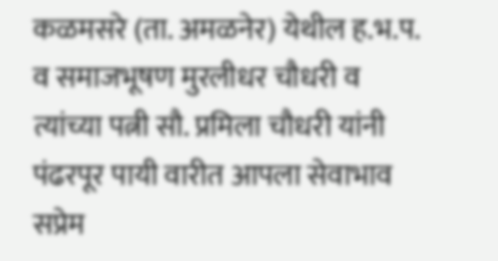कळमसरे (ता. अमळनेर) येथील ह.भ.प. व समाजभूषण मुरलीधर चौधरी व त्यांच्या पत्नी सौ. प्रमिला चौधरी यांनी पंढरपूर पायी वारीत आपला सेवाभाव सप्रेम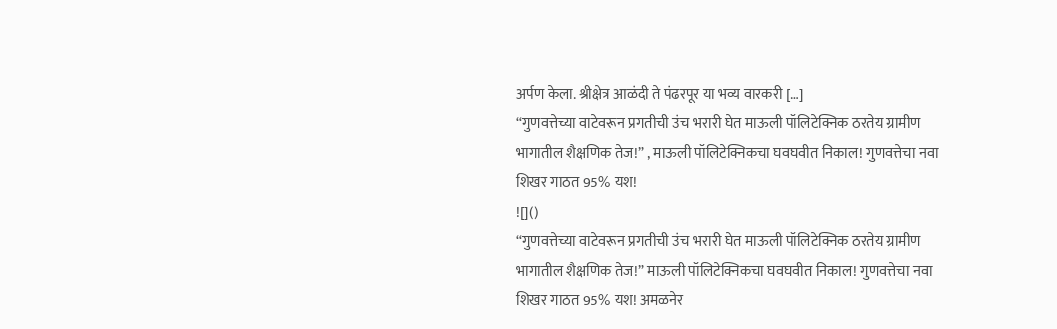अर्पण केला. श्रीक्षेत्र आळंदी ते पंढरपूर या भव्य वारकरी […]
“गुणवत्तेच्या वाटेवरून प्रगतीची उंच भरारी घेत माऊली पॉलिटेक्निक ठरतेय ग्रामीण भागातील शैक्षणिक तेज!” , माऊली पॉलिटेक्निकचा घवघवीत निकाल! गुणवत्तेचा नवा शिखर गाठत 95% यश!
![]()
“गुणवत्तेच्या वाटेवरून प्रगतीची उंच भरारी घेत माऊली पॉलिटेक्निक ठरतेय ग्रामीण भागातील शैक्षणिक तेज!” माऊली पॉलिटेक्निकचा घवघवीत निकाल! गुणवत्तेचा नवा शिखर गाठत 95% यश! अमळनेर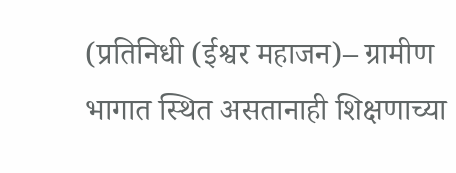(प्रतिनिधी (ईश्वर महाजन)– ग्रामीण भागात स्थित असतानाही शिक्षणाच्या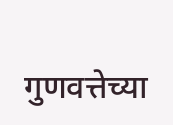गुणवत्तेच्या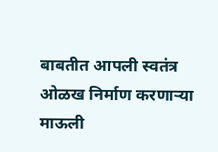बाबतीत आपली स्वतंत्र ओळख निर्माण करणाऱ्या माऊली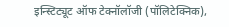इन्स्टिट्यूट ऑफ टेक्नॉलॉजी (पॉलिटेक्निक),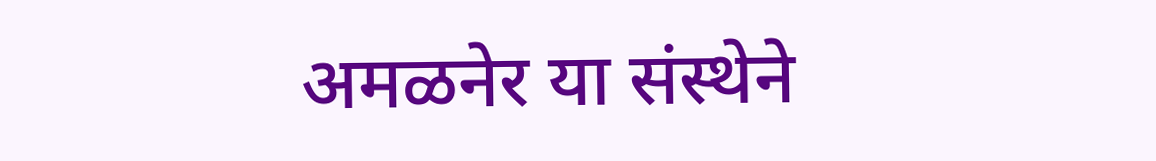अमळनेर या संस्थेने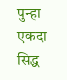पुन्हा एकदा सिद्ध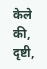केले की, दृष्टी,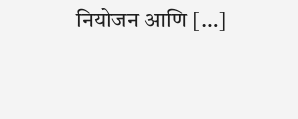नियोजन आणि […]